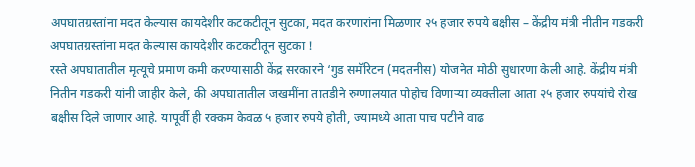अपघातग्रस्तांना मदत केल्यास कायदेशीर कटकटीतून सुटका, मदत करणारांना मिळणार २५ हजार रुपये बक्षीस – केंद्रीय मंत्री नीतीन गडकरी
अपघातग्रस्तांना मदत केल्यास कायदेशीर कटकटीतून सुटका !
रस्ते अपघातातील मृत्यूचे प्रमाण कमी करण्यासाठी केंद्र सरकारने ‘गुड समॅरिटन (मदतनीस) योजनेत मोठी सुधारणा केली आहे. केंद्रीय मंत्री नितीन गडकरी यांनी जाहीर केले, की अपघातातील जखमींना तातडीने रुग्णालयात पोहोच विणाऱ्या व्यक्तीला आता २५ हजार रुपयांचे रोख बक्षीस दिले जाणार आहे. यापूर्वी ही रक्कम केवळ ५ हजार रुपये होती, ज्यामध्ये आता पाच पटीने वाढ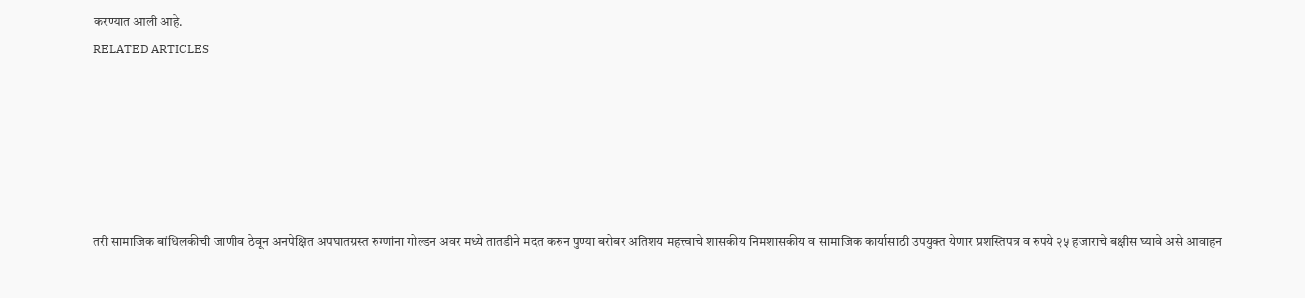करण्यात आली आहे.
RELATED ARTICLES






तरी सामाजिक बांधिलकीची जाणीव ठेवून अनपेक्षित अपघातग्रस्त रुग्णांना गोल्डन अवर मध्ये तातडीने मदत करुन पुण्या बरोबर अतिशय महत्त्वाचे शासकीय निमशासकीय व सामाजिक कार्यासाठी उपयुक्त येणार प्रशस्तिपत्र व रुपये २५ हजाराचे बक्षीस घ्यावे असे आवाहन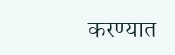करण्यात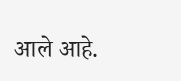आले आहे.